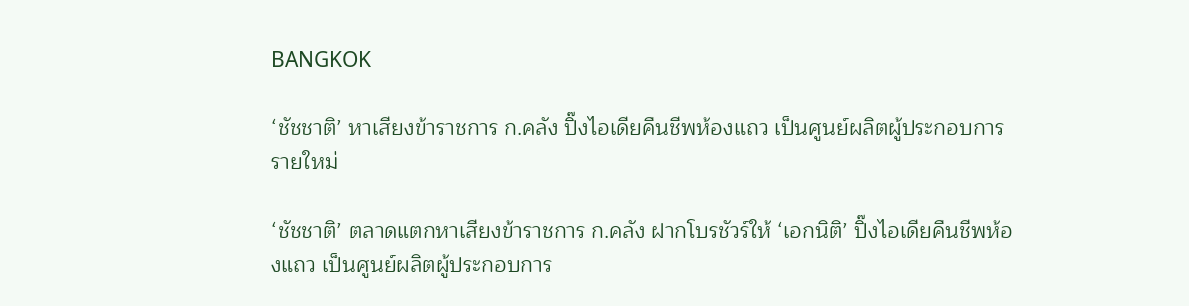BANGKOK

‘ชัชชาติ’ หาเสียงข้าราชการ ก.คลัง ปิ๊งไอเดียคืนชีพห้องแถว เป็นศูนย์ผลิตผู้ประกอบการรายใหม่

‘ชัชชาติ’ ตลาดแตกหาเสียงข้าราชการ ก.คลัง ฝากโบรชัวร์ให้ ‘เอกนิติ’ ปิ๊งไอเดียคืนชีพห้องแถว เป็นศูนย์ผลิตผู้ประกอบการ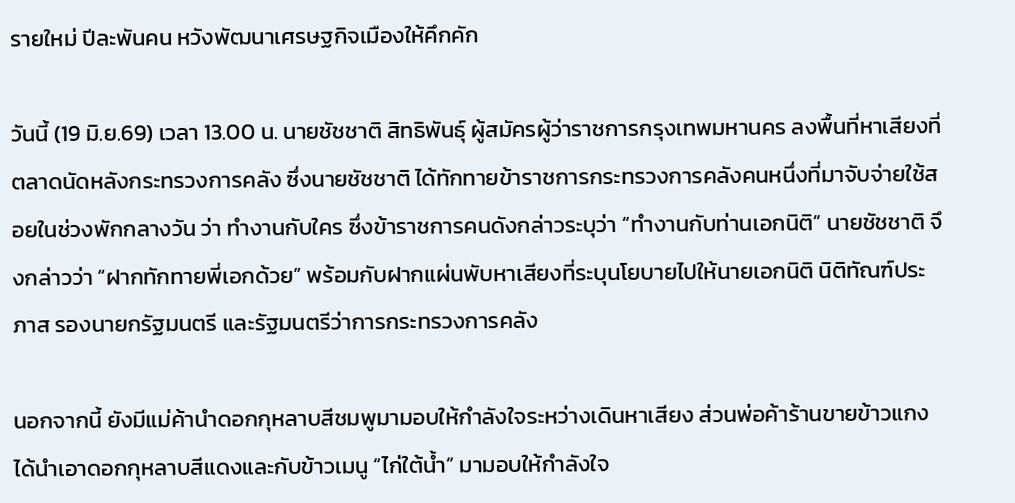รายใหม่ ปีละพันคน หวังพัฒนาเศรษฐกิจเมืองให้คึกคัก

วันนี้ (19 มิ.ย.69) เวลา 13.00 น. นายชัชชาติ สิทธิพันธุ์ ผู้สมัครผู้ว่าราชการกรุงเทพมหานคร ลงพื้นที่หาเสียงที่ตลาดนัดหลังกระทรวงการคลัง ซึ่งนายชัชชาติ ได้ทักทายข้าราชการกระทรวงการคลังคนหนึ่งที่มาจับจ่ายใช้สอยในช่วงพักกลางวัน ว่า ทำงานกับใคร ซึ่งข้าราชการคนดังกล่าวระบุว่า “ทำงานกับท่านเอกนิติ” นายชัชชาติ จึงกล่าวว่า “ฝากทักทายพี่เอกด้วย” พร้อมกับฝากแผ่นพับหาเสียงที่ระบุนโยบายไปให้นายเอกนิติ นิติทัณฑ์ประภาส รองนายกรัฐมนตรี และรัฐมนตรีว่าการกระทรวงการคลัง

นอกจากนี้ ยังมีแม่ค้านำดอกกุหลาบสีชมพูมามอบให้กำลังใจระหว่างเดินหาเสียง ส่วนพ่อค้าร้านขายข้าวแกงได้นำเอาดอกกุหลาบสีแดงและกับข้าวเมนู “ไก่ใต้น้ำ” มามอบให้กำลังใจ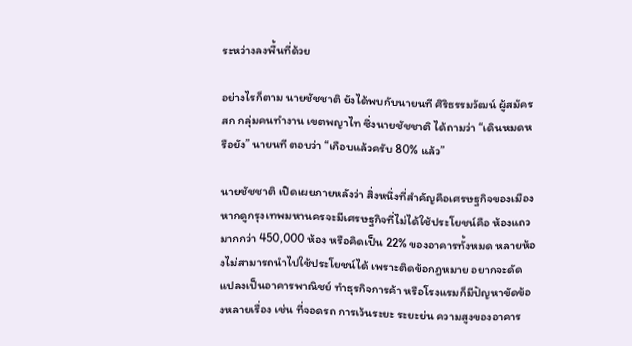ระหว่างลงพื้นที่ด้วย

อย่างไรก็ตาม นายชัชชาติ ยังได้พบกับนายนที ศิริธรรมวัฒน์ ผู้สมัคร สก กลุ่มคนทำงาน เขตพญาไท ซึ่งนายชัชชาติ ได้ถามว่า “เดินหมดหรือยัง” นายนที ตอบว่า “เกือบแล้วครับ 80% แล้ว”

นายชัชชาติ เปิดเผยภายหลังว่า สิ่งหนึ่งที่สำคัญคือเศรษฐกิจของเมือง หากดูกรุงเทพมหานครจะมีเศรษฐกิจที่ไม่ได้ใช้ประโยชน์คือ ห้องแถวมากกว่า 450,000 ห้อง หรือคิดเป็น 22% ของอาคารทั้งหมด หลายห้องไม่สามารถนำไปใช้ประโยชน์ได้ เพราะติดข้อกฎหมาย อยากจะดัดแปลงเป็นอาคารพาณิชย์ ทำธุรกิจการค้า หรือโรงแรมก็มีปัญหาขัดข้องหลายเรื่อง เช่น ที่จอดรถ การเว้นระยะ ระยะย่น ความสูงของอาคาร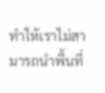ทำให้เราไม่สามารถนำพื้นที่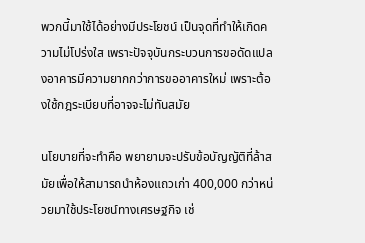พวกนี้มาใช้ได้อย่างมีประโยชน์ เป็นจุดที่ทำให้เกิดความไม่โปร่งใส เพราะปัจจุบันกระบวนการขอดัดแปลงอาคารมีความยากกว่าการขออาคารใหม่ เพราะต้องใช้กฎระเบียบที่อาจจะไม่ทันสมัย

นโยบายที่จะทำคือ พยายามจะปรับข้อบัญญัติที่ล้าสมัยเพื่อให้สามารถนำห้องแถวเก่า 400,000 กว่าหน่วยมาใช้ประโยชน์ทางเศรษฐกิจ เช่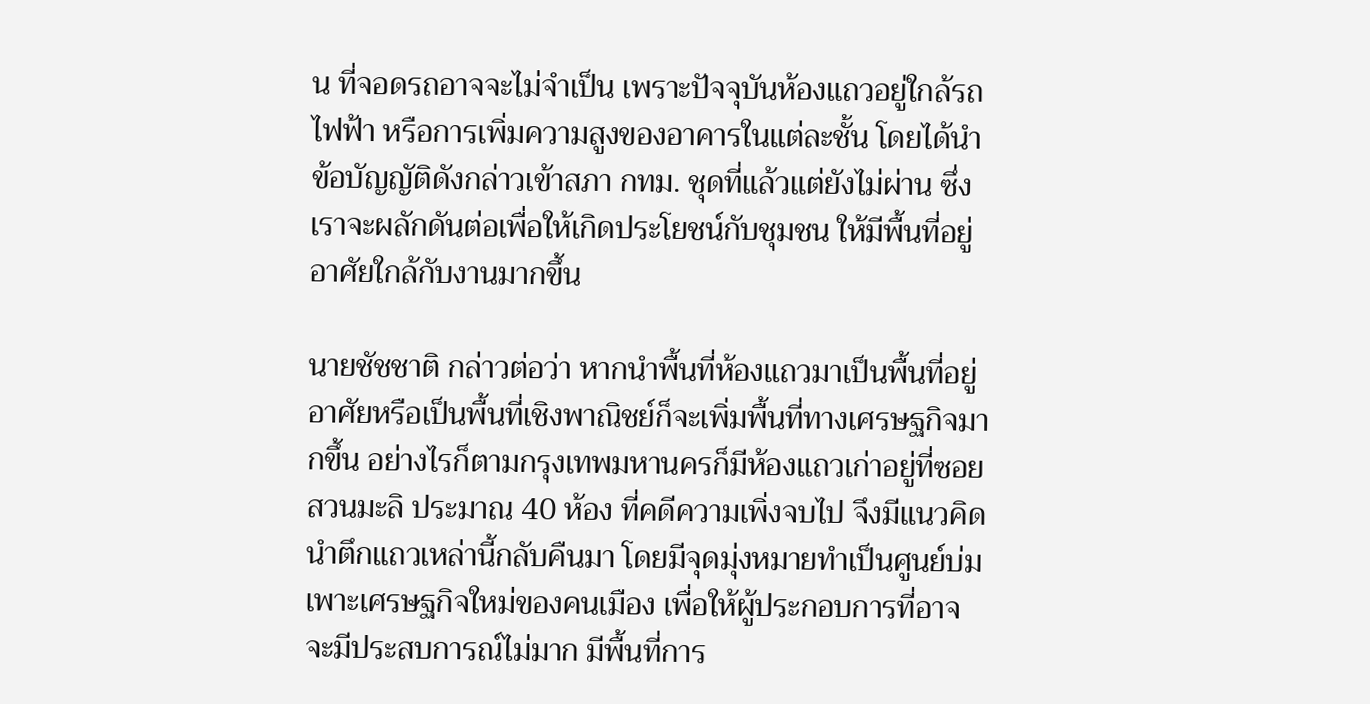น ที่จอดรถอาจจะไม่จำเป็น เพราะปัจจุบันห้องแถวอยู่ใกล้รถไฟฟ้า หรือการเพิ่มความสูงของอาคารในแต่ละชั้น โดยได้นำข้อบัญญัติดังกล่าวเข้าสภา กทม. ชุดที่แล้วแต่ยังไม่ผ่าน ซึ่งเราจะผลักดันต่อเพื่อให้เกิดประโยชน์กับชุมชน ให้มีพื้นที่อยู่อาศัยใกล้กับงานมากขึ้น

นายชัชชาติ กล่าวต่อว่า หากนำพื้นที่ห้องแถวมาเป็นพื้นที่อยู่อาศัยหรือเป็นพื้นที่เชิงพาณิชย์ก็จะเพิ่มพื้นที่ทางเศรษฐกิจมากขึ้น อย่างไรก็ตามกรุงเทพมหานครก็มีห้องแถวเก่าอยู่ที่ซอยสวนมะลิ ประมาณ 40 ห้อง ที่คดีความเพิ่งจบไป จึงมีแนวคิดนำตึกแถวเหล่านี้กลับคืนมา โดยมีจุดมุ่งหมายทำเป็นศูนย์บ่มเพาะเศรษฐกิจใหม่ของคนเมือง เพื่อให้ผู้ประกอบการที่อาจจะมีประสบการณ์ไม่มาก มีพื้นที่การ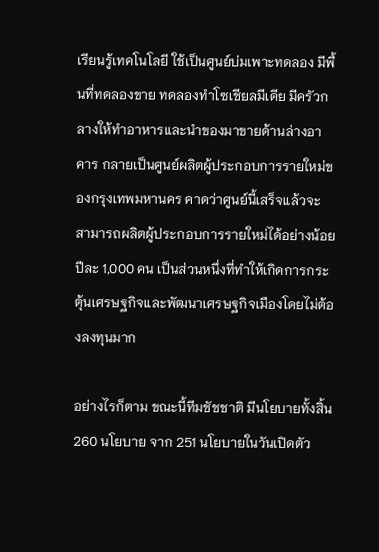เรียนรู้เทคโนโลยี ใช้เป็นศูนย์บ่มเพาะทดลอง มีพื้นที่ทดลองขาย ทดลองทำโซเชียลมีเดีย มีครัวกลางให้ทำอาหารและนำของมาขายด้านล่างอาคาร กลายเป็นศูนย์ผลิตผู้ประกอบการรายใหม่ของกรุงเทพมหานคร คาดว่าศูนย์นี้เสร็จแล้วจะสามารถผลิตผู้ประกอบการรายใหม่ได้อย่างน้อยปีละ 1,000 คน เป็นส่วนหนึ่งที่ทำให้เกิดการกระตุ้นเศรษฐกิจและพัฒนาเศรษฐกิจเมืองโดยไม่ต้องลงทุนมาก

อย่างไรก็ตาม ขณะนี้ทีมชัชชาติ มีนโยบายทั้งสิ้น 260 นโยบาย จาก 251 นโยบายในวันเปิดตัว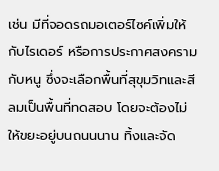เช่น มีที่จอดรถมอเตอร์ไซค์เพิ่มให้กับไรเดอร์ หรือการประกาศสงครามกับหนู ซึ่งจะเลือกพื้นที่สุขุมวิทและสีลมเป็นพื้นที่ทดสอบ โดยจะต้องไม่ให้ขยะอยู่บนถนนนาน ทิ้งและจัด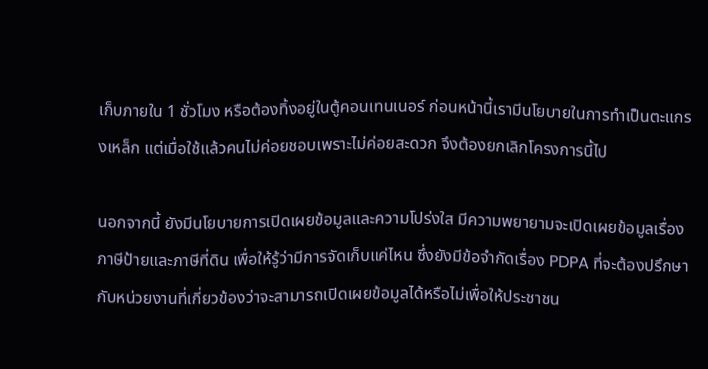เก็บภายใน 1 ชั่วโมง หรือต้องทิ้งอยู่ในตู้คอนเทนเนอร์ ก่อนหน้านี้เรามีนโยบายในการทำเป็นตะแกรงเหล็ก แต่เมื่อใช้แล้วคนไม่ค่อยชอบเพราะไม่ค่อยสะดวก จึงต้องยกเลิกโครงการนี้ไป

นอกจากนี้ ยังมีนโยบายการเปิดเผยข้อมูลและความโปร่งใส มีความพยายามจะเปิดเผยข้อมูลเรื่องภาษีป้ายและภาษีที่ดิน เพื่อให้รู้ว่ามีการจัดเก็บแค่ไหน ซึ่งยังมีข้อจำกัดเรื่อง PDPA ที่จะต้องปรึกษากับหน่วยงานที่เกี่ยวข้องว่าจะสามารถเปิดเผยข้อมูลได้หรือไม่เพื่อให้ประชาชน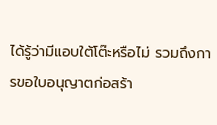ได้รู้ว่ามีแอบใต้โต๊ะหรือไม่ รวมถึงการขอใบอนุญาตก่อสร้า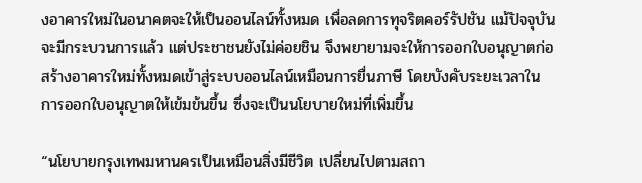งอาคารใหม่ในอนาคตจะให้เป็นออนไลน์ทั้งหมด เพื่อลดการทุจริตคอร์รัปชัน แม้ปัจจุบันจะมีกระบวนการแล้ว แต่ประชาชนยังไม่ค่อยชิน จึงพยายามจะให้การออกใบอนุญาตก่อสร้างอาคารใหม่ทั้งหมดเข้าสู่ระบบออนไลน์เหมือนการยื่นภาษี โดยบังคับระยะเวลาในการออกใบอนุญาตให้เข้มข้นขึ้น ซึ่งจะเป็นนโยบายใหม่ที่เพิ่มขึ้น

“นโยบายกรุงเทพมหานครเป็นเหมือนสิ่งมีชีวิต เปลี่ยนไปตามสถา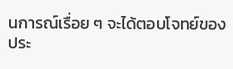นการณ์เรื่อย ๆ จะได้ตอบโจทย์ของประ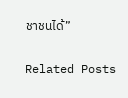ชาชนได้”

Related Posts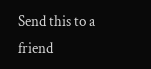Send this to a friend